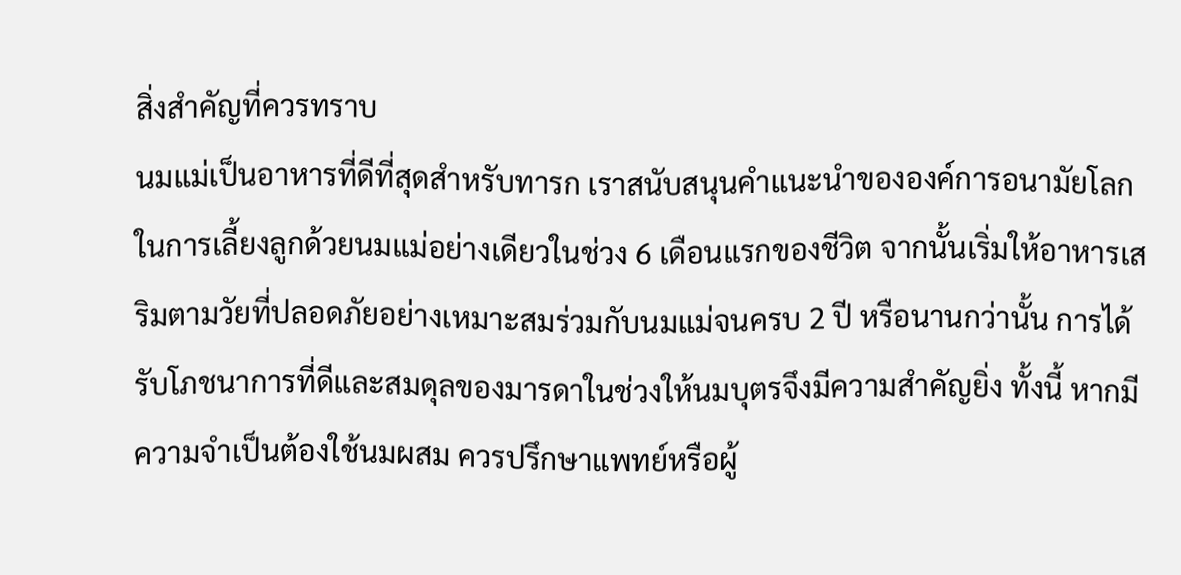สิ่งสำคัญที่ควรทราบ
นมแม่เป็นอาหารที่ดีที่สุดสำหรับทารก เราสนับสนุนคำแนะนำขององค์การอนามัยโลกในการเลี้ยงลูกด้วยนมแม่อย่างเดียวในช่วง 6 เดือนแรกของชีวิต จากนั้นเริ่มให้อาหารเสริมตามวัยที่ปลอดภัยอย่างเหมาะสมร่วมกับนมแม่จนครบ 2 ปี หรือนานกว่านั้น การได้รับโภชนาการที่ดีและสมดุลของมารดาในช่วงให้นมบุตรจึงมีความสำคัญยิ่ง ทั้งนี้ หากมีความจำเป็นต้องใช้นมผสม ควรปรึกษาแพทย์หรือผู้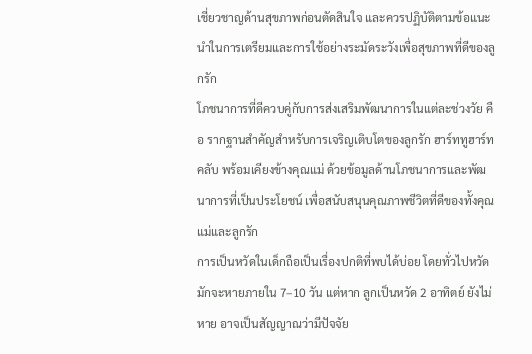เชี่ยวชาญด้านสุขภาพก่อนตัดสินใจ และควรปฏิบัติตามข้อแนะนำในการเตรียมและการใช้อย่างระมัดระวังเพื่อสุขภาพที่ดีของลูกรัก
โภชนาการที่ดีควบคู่กับการส่งเสริมพัฒนาการในแต่ละช่วงวัย คือ รากฐานสำคัญสำหรับการเจริญเติบโตของลูกรัก ฮาร์ททูฮาร์ทคลับ พร้อมเคียงข้างคุณแม่ ด้วยข้อมูลด้านโภชนาการและพัฒนาการที่เป็นประโยชน์ เพื่อสนับสนุนคุณภาพชีวิตที่ดีของทั้งคุณแม่และลูกรัก
การเป็นหวัดในเด็กถือเป็นเรื่องปกติที่พบได้บ่อย โดยทั่วไปหวัดมักจะหายภายใน 7–10 วัน แต่หาก ลูกเป็นหวัด 2 อาทิตย์ ยังไม่หาย อาจเป็นสัญญาณว่ามีปัจจัย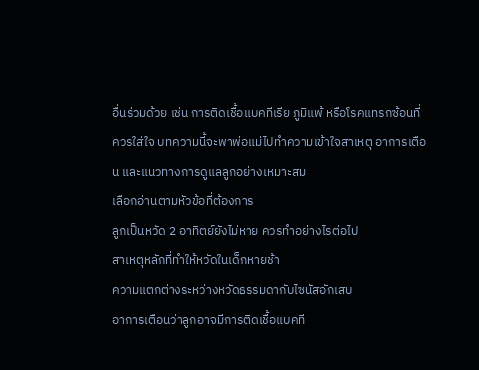อื่นร่วมด้วย เช่น การติดเชื้อแบคทีเรีย ภูมิแพ้ หรือโรคแทรกซ้อนที่ควรใส่ใจ บทความนี้จะพาพ่อแม่ไปทำความเข้าใจสาเหตุ อาการเตือน และแนวทางการดูแลลูกอย่างเหมาะสม
เลือกอ่านตามหัวข้อที่ต้องการ
ลูกเป็นหวัด 2 อาทิตย์ยังไม่หาย ควรทำอย่างไรต่อไป
สาเหตุหลักที่ทำให้หวัดในเด็กหายช้า
ความแตกต่างระหว่างหวัดธรรมดากับไซนัสอักเสบ
อาการเตือนว่าลูกอาจมีการติดเชื้อแบคที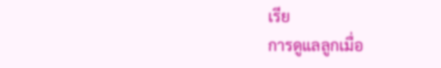เรีย
การดูแลลูกเมื่อ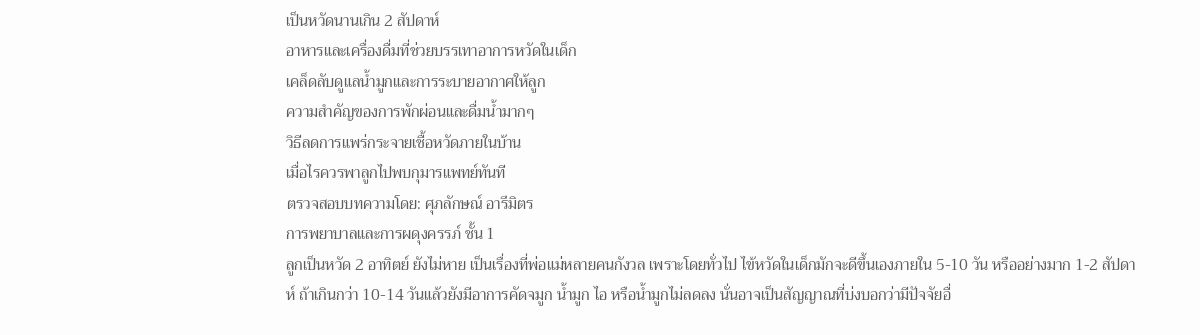เป็นหวัดนานเกิน 2 สัปดาห์
อาหารและเครื่องดื่มที่ช่วยบรรเทาอาการหวัดในเด็ก
เคล็ดลับดูแลน้ำมูกและการระบายอากาศให้ลูก
ความสำคัญของการพักผ่อนและดื่มน้ำมากๆ
วิธีลดการแพร่กระจายเชื้อหวัดภายในบ้าน
เมื่อไรควรพาลูกไปพบกุมารแพทย์ทันที
ตรวจสอบบทความโดย: ศุภลักษณ์ อารีมิตร
การพยาบาลและการผดุงครรภ์ ชั้น 1
ลูกเป็นหวัด 2 อาทิตย์ ยังไม่หาย เป็นเรื่องที่พ่อแม่หลายคนกังวล เพราะโดยทั่วไป ไข้หวัดในเด็กมักจะดีขึ้นเองภายใน 5-10 วัน หรืออย่างมาก 1-2 สัปดาห์ ถ้าเกินกว่า 10-14 วันแล้วยังมีอาการคัดจมูก น้ำมูก ไอ หรือน้ำมูกไม่ลดลง นั่นอาจเป็นสัญญาณที่บ่งบอกว่ามีปัจจัยอื่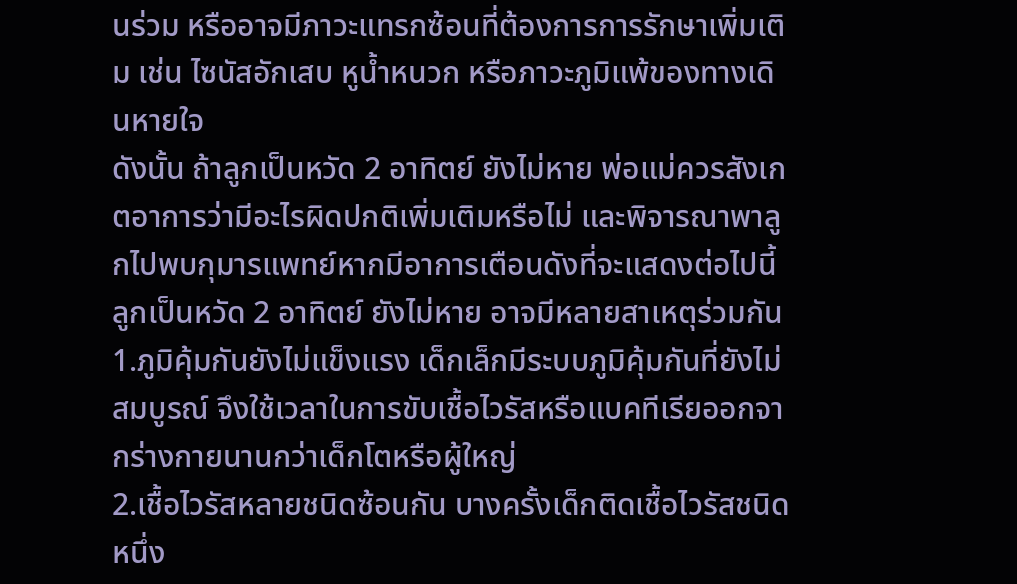นร่วม หรืออาจมีภาวะแทรกซ้อนที่ต้องการการรักษาเพิ่มเติม เช่น ไซนัสอักเสบ หูน้ำหนวก หรือภาวะภูมิแพ้ของทางเดินหายใจ
ดังนั้น ถ้าลูกเป็นหวัด 2 อาทิตย์ ยังไม่หาย พ่อแม่ควรสังเกตอาการว่ามีอะไรผิดปกติเพิ่มเติมหรือไม่ และพิจารณาพาลูกไปพบกุมารแพทย์หากมีอาการเตือนดังที่จะแสดงต่อไปนี้
ลูกเป็นหวัด 2 อาทิตย์ ยังไม่หาย อาจมีหลายสาเหตุร่วมกัน
1.ภูมิคุ้มกันยังไม่แข็งแรง เด็กเล็กมีระบบภูมิคุ้มกันที่ยังไม่สมบูรณ์ จึงใช้เวลาในการขับเชื้อไวรัสหรือแบคทีเรียออกจากร่างกายนานกว่าเด็กโตหรือผู้ใหญ่
2.เชื้อไวรัสหลายชนิดซ้อนกัน บางครั้งเด็กติดเชื้อไวรัสชนิดหนึ่ง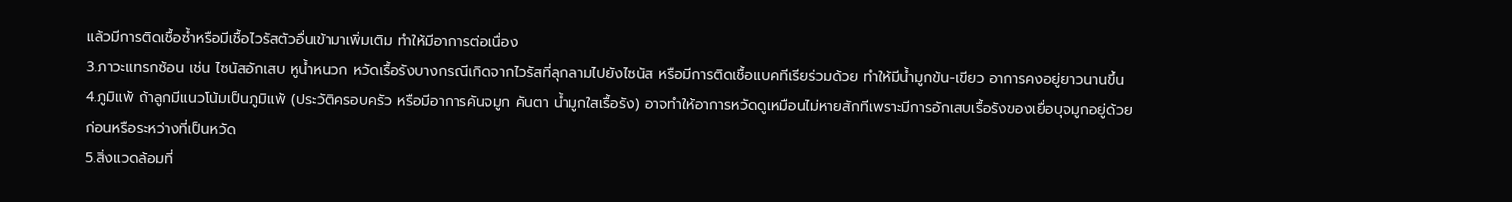แล้วมีการติดเชื้อซ้ำหรือมีเชื้อไวรัสตัวอื่นเข้ามาเพิ่มเติม ทำให้มีอาการต่อเนื่อง
3.ภาวะแทรกซ้อน เช่น ไซนัสอักเสบ หูน้ำหนวก หวัดเรื้อรังบางกรณีเกิดจากไวรัสที่ลุกลามไปยังไซนัส หรือมีการติดเชื้อแบคทีเรียร่วมด้วย ทำให้มีน้ำมูกข้น-เขียว อาการคงอยู่ยาวนานขึ้น
4.ภูมิแพ้ ถ้าลูกมีแนวโน้มเป็นภูมิแพ้ (ประวัติครอบครัว หรือมีอาการคันจมูก คันตา น้ำมูกใสเรื้อรัง) อาจทำให้อาการหวัดดูเหมือนไม่หายสักทีเพราะมีการอักเสบเรื้อรังของเยื่อบุจมูกอยู่ด้วยก่อนหรือระหว่างที่เป็นหวัด
5.สิ่งแวดล้อมที่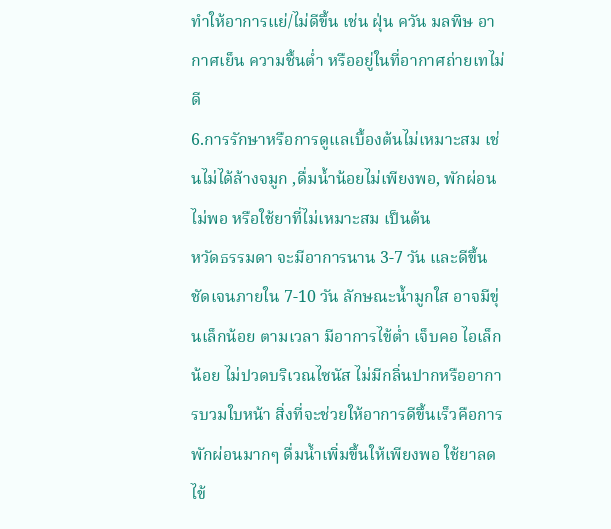ทำให้อาการแย่/ไม่ดีขึ้น เช่น ฝุ่น ควัน มลพิษ อากาศเย็น ความชื้นต่ำ หรืออยู่ในที่อากาศถ่ายเทไม่ดี
6.การรักษาหรือการดูแลเบื้องต้นไม่เหมาะสม เช่นไม่ได้ล้างจมูก ,ดื่มน้ำน้อยไม่เพียงพอ, พักผ่อนไม่พอ หรือใช้ยาที่ไม่เหมาะสม เป็นต้น
หวัดธรรมดา จะมีอาการนาน 3-7 วัน และดีขึ้นชัดเจนภายใน 7-10 วัน ลักษณะน้ำมูกใส อาจมีขุ่นเล็กน้อย ตามเวลา มีอาการไข้ต่ำ เจ็บคอ ไอเล็กน้อย ไม่ปวดบริเวณไซนัส ไม่มีกลิ่นปากหรืออาการบวมใบหน้า สิ่งที่จะช่วยให้อาการดีขึ้นเร็วคือการพักผ่อนมากๆ ดื่มน้ำเพิ่มขึ้นให้เพียงพอ ใช้ยาลดไข้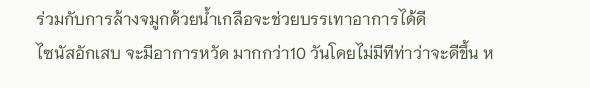ร่วมกับการล้างจมูกด้วยน้ำเกลือจะช่วยบรรเทาอาการได้ดี
ไซนัสอักเสบ จะมีอาการหวัด มากกว่า10 วันโดยไม่มีทีท่าว่าจะดีขึ้น ห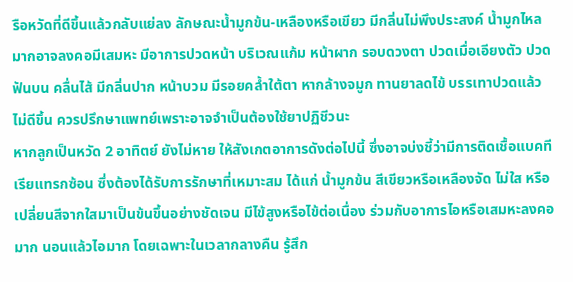รือหวัดที่ดีขึ้นแล้วกลับแย่ลง ลักษณะน้ำมูกข้น-เหลืองหรือเขียว มีกลิ่นไม่พึงประสงค์ น้ำมูกไหลมากอาจลงคอมีเสมหะ มีอาการปวดหน้า บริเวณแก้ม หน้าผาก รอบดวงตา ปวดเมื่อเอียงตัว ปวดฟันบน คลื่นไส้ มีกลิ่นปาก หน้าบวม มีรอยคล้ำใต้ตา หากล้างจมูก ทานยาลดไข้ บรรเทาปวดแล้วไม่ดีขึ้น ควรปรึกษาแพทย์เพราะอาจจำเป็นต้องใช้ยาปฏิชีวนะ
หากลูกเป็นหวัด 2 อาทิตย์ ยังไม่หาย ให้สังเกตอาการดังต่อไปนี้ ซึ่งอาจบ่งชี้ว่ามีการติดเชื้อแบคทีเรียแทรกซ้อน ซึ่งต้องได้รับการรักษาที่เหมาะสม ได้แก่ น้ำมูกข้น สีเขียวหรือเหลืองจัด ไม่ใส หรือเปลี่ยนสีจากใสมาเป็นข้นขึ้นอย่างชัดเจน มีไข้สูงหรือไข้ต่อเนื่อง ร่วมกับอาการไอหรือเสมหะลงคอมาก นอนแล้วไอมาก โดยเฉพาะในเวลากลางคืน รู้สึก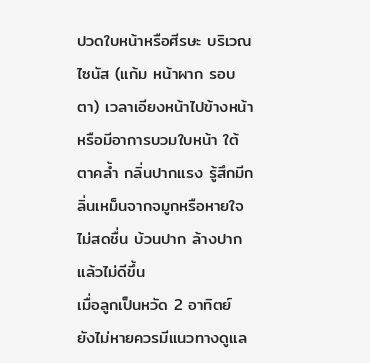ปวดใบหน้าหรือศีรษะ บริเวณไซนัส (แก้ม หน้าผาก รอบตา) เวลาเอียงหน้าไปข้างหน้า หรือมีอาการบวมใบหน้า ใต้ตาคล้ำ กลิ่นปากแรง รู้สึกมีกลิ่นเหม็นจากจมูกหรือหายใจไม่สดชื่น บ้วนปาก ล้างปาก แล้วไม่ดีขึ้น
เมื่อลูกเป็นหวัด 2 อาทิตย์ ยังไม่หายควรมีแนวทางดูแล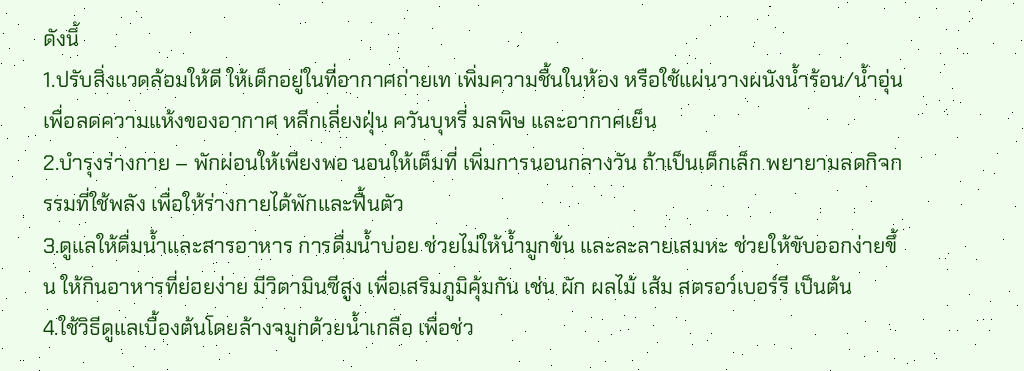ดังนี้
1.ปรับสิ่งแวดล้อมให้ดี ให้เด็กอยู่ในที่อากาศถ่ายเท เพิ่มความชื้นในห้อง หรือใช้แผ่นวางผนังน้ำร้อน/น้ำอุ่นเพื่อลดความแห้งของอากาศ หลีกเลี่ยงฝุ่น ควันบุหรี่ มลพิษ และอากาศเย็น
2.บำรุงร่างกาย – พักผ่อนให้เพียงพอ นอนให้เต็มที่ เพิ่มการนอนกลางวัน ถ้าเป็นเด็กเล็ก พยายามลดกิจกรรมที่ใช้พลัง เพื่อให้ร่างกายได้พักและฟื้นตัว
3.ดูแลให้ดื่มน้ำและสารอาหาร การดื่มน้ำบ่อย ช่วยไม่ให้น้ำมูกข้น และละลายเสมหะ ช่วยให้ขับออกง่ายขึ้น ให้กินอาหารที่ย่อยง่าย มีวิตามินซีสูง เพื่อเสริมภูมิคุ้มกัน เช่น ผัก ผลไม้ เส้ม สตรอว์เบอร์รี เป็นต้น
4.ใช้วิธีดูแลเบื้องต้นโดยล้างจมูกด้วยน้ำเกลือ เพื่อช่ว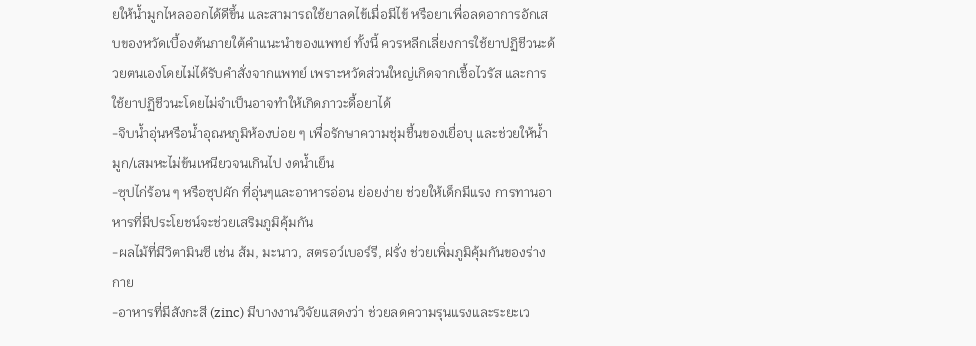ยให้น้ำมูกไหลออกได้ดีขึ้น และสามารถใช้ยาลดไข้เมื่อมีไข้ หรือยาเพื่อลดอาการอักเสบของหวัดเบื้องต้นภายใต้คำแนะนำของแพทย์ ทั้งนี้ ควรหลีกเลี่ยงการใช้ยาปฏิชีวนะด้วยตนเองโดยไม่ได้รับคำสั่งจากแพทย์ เพราะหวัดส่วนใหญ่เกิดจากเชื้อไวรัส และการใช้ยาปฏิชีวนะโดยไม่จำเป็นอาจทำให้เกิดภาวะดื้อยาได้
-จิบน้ำอุ่นหรือน้ำอุณหภูมิห้องบ่อย ๆ เพื่อรักษาความชุ่มชื้นของเยื่อบุ และช่วยให้น้ำมูก/เสมหะไม่ข้นเหนียวจนเกินไป งดน้ำเย็น
-ซุปไก่ร้อน ๆ หรือซุปผัก ที่อุ่นๆและอาหารอ่อน ย่อยง่าย ช่วยให้เด็กมีแรง การทานอาหารที่มีประโยชน์จะช่วยเสริมภูมิคุ้มกัน
-ผลไม้ที่มีวิตามินซี เช่น ส้ม, มะนาว, สตรอว์เบอร์รี, ฝรั่ง ช่วยเพิ่มภูมิคุ้มกันของร่างกาย
-อาหารที่มีสังกะสี (zinc) มีบางงานวิจัยแสดงว่า ช่วยลดความรุนแรงและระยะเว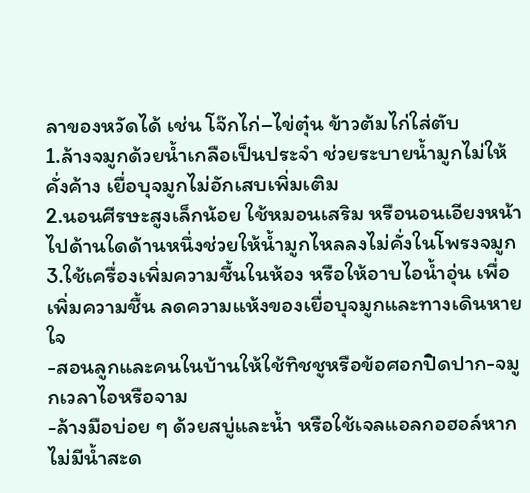ลาของหวัดได้ เช่น โจ๊กไก่–ไข่ตุ๋น ข้าวต้มไก่ใส่ตับ
1.ล้างจมูกด้วยน้ำเกลือเป็นประจำ ช่วยระบายน้ำมูกไม่ให้คั่งค้าง เยื่อบุจมูกไม่อักเสบเพิ่มเติม
2.นอนศีรษะสูงเล็กน้อย ใช้หมอนเสริม หรือนอนเอียงหน้าไปด้านใดด้านหนึ่งช่วยให้น้ำมูกไหลลงไม่คั่งในโพรงจมูก
3.ใช้เครื่องเพิ่มความชื้นในห้อง หรือให้อาบไอน้ำอุ่น เพื่อเพิ่มความชื้น ลดความแห้งของเยื่อบุจมูกและทางเดินหายใจ
-สอนลูกและคนในบ้านให้ใช้ทิชชูหรือข้อศอกปิดปาก-จมูกเวลาไอหรือจาม
-ล้างมือบ่อย ๆ ด้วยสบู่และน้ำ หรือใช้เจลแอลกอฮอล์หากไม่มีน้ำสะด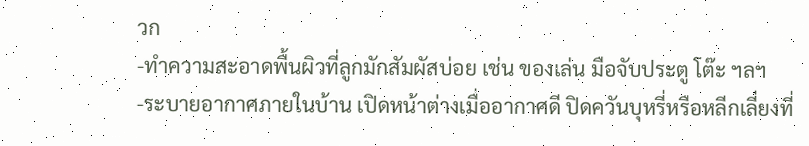วก
-ทำความสะอาดพื้นผิวที่ลูกมักสัมผัสบ่อย เช่น ของเล่น มือจับประตู โต๊ะ ฯลฯ
-ระบายอากาศภายในบ้าน เปิดหน้าต่างเมื่ออากาศดี ปิดควันบุหรี่หรือหลีกเลี่ยงที่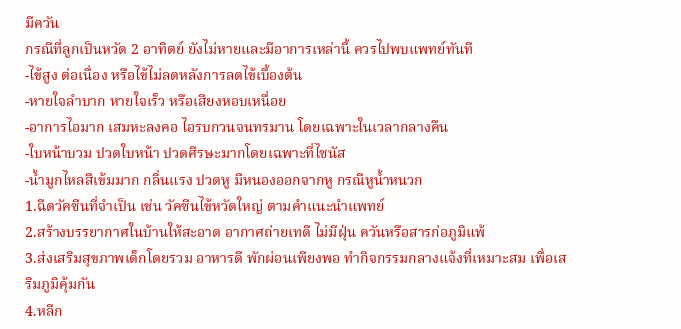มีควัน
กรณีที่ลูกเป็นหวัด 2 อาทิตย์ ยังไม่หายและมีอาการเหล่านี้ ควรไปพบแพทย์ทันที
-ไข้สูง ต่อเนื่อง หรือไข้ไม่ลดหลังการลดไข้เบื้องต้น
-หายใจลำบาก หายใจเร็ว หรือเสียงหอบเหนื่อย
-อาการไอมาก เสมหะลงคอ ไอรบกวนจนทรมาน โดยเฉพาะในเวลากลางคืน
-ใบหน้าบวม ปวดใบหน้า ปวดศีรษะมากโดยเฉพาะที่ไซนัส
-น้ำมูกไหลสีเข้มมาก กลิ่นแรง ปวดหู มีหนองออกจากหู กรณีหูน้ำหนวก
1.ฉีดวัคซีนที่จำเป็น เช่น วัคซีนไข้หวัดใหญ่ ตามคำแนะนำแพทย์
2.สร้างบรรยากาศในบ้านให้สะอาด อากาศถ่ายเทดี ไม่มีฝุ่น ควันหรือสารก่อภูมิแพ้
3.ส่งเสริมสุขภาพเด็กโดยรวม อาหารดี พักผ่อนเพียงพอ ทำกิจกรรมกลางแจ้งที่เหมาะสม เพื่อเสริมภูมิคุ้มกัน
4.หลีก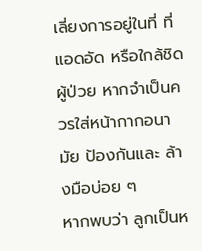เลี่ยงการอยู่ในที่ ที่แอดอัด หรือใกล้ชิดผู้ป่วย หากจำเป็นควรใส่หน้ากากอนามัย ป้องกันและ ล้างมือบ่อย ๆ
หากพบว่า ลูกเป็นห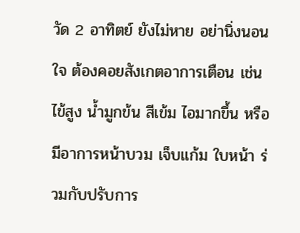วัด 2 อาทิตย์ ยังไม่หาย อย่านิ่งนอนใจ ต้องคอยสังเกตอาการเตือน เช่น ไข้สูง น้ำมูกข้น สีเข้ม ไอมากขึ้น หรือมีอาการหน้าบวม เจ็บแก้ม ใบหน้า ร่วมกับปรับการ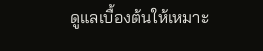ดูแลเบื้องต้นให้เหมาะ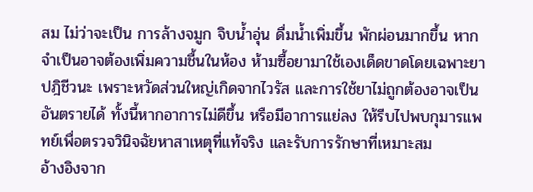สม ไม่ว่าจะเป็น การล้างจมูก จิบน้ำอุ่น ดื่มน้ำเพิ่มขึ้น พักผ่อนมากขึ้น หากจำเป็นอาจต้องเพิ่มความชื้นในห้อง ห้ามซื้อยามาใช้เองเด็ดขาดโดยเฉพาะยาปฎิชีวนะ เพราะหวัดส่วนใหญ่เกิดจากไวรัส และการใช้ยาไม่ถูกต้องอาจเป็นอันตรายได้ ทั้งนี้หากอาการไม่ดีขึ้น หรือมีอาการแย่ลง ให้รีบไปพบกุมารแพทย์เพื่อตรวจวินิจฉัยหาสาเหตุที่แท้จริง และรับการรักษาที่เหมาะสม
อ้างอิงจาก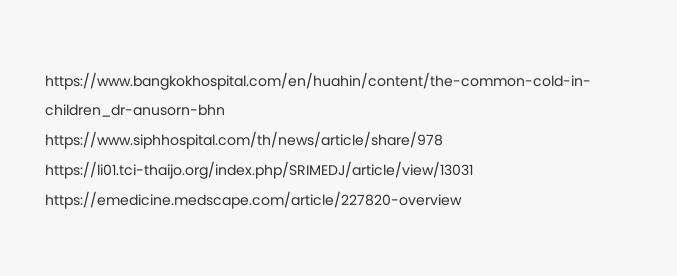https://www.bangkokhospital.com/en/huahin/content/the-common-cold-in-children_dr-anusorn-bhn
https://www.siphhospital.com/th/news/article/share/978
https://li01.tci-thaijo.org/index.php/SRIMEDJ/article/view/13031
https://emedicine.medscape.com/article/227820-overview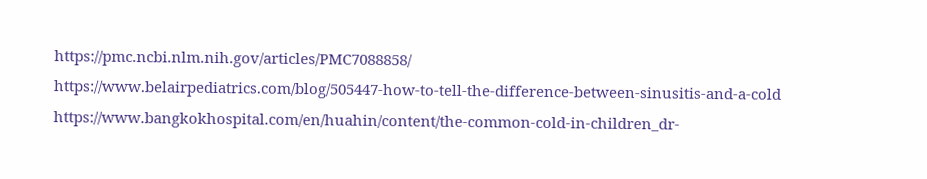https://pmc.ncbi.nlm.nih.gov/articles/PMC7088858/
https://www.belairpediatrics.com/blog/505447-how-to-tell-the-difference-between-sinusitis-and-a-cold
https://www.bangkokhospital.com/en/huahin/content/the-common-cold-in-children_dr-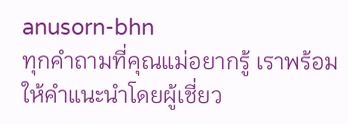anusorn-bhn
ทุกคำถามที่คุณแม่อยากรู้ เราพร้อมให้คำแนะนำโดยผู้เชี่ยว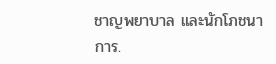ชาญพยาบาล และนักโภชนาการ.